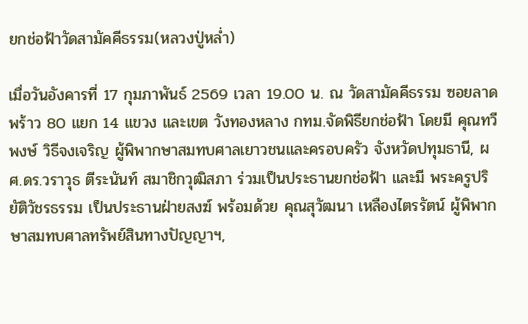ยกช่อฟ้าวัดสามัคคีธรรม(หลวงปู่หล่ำ)

เมื่อวันอังคารที่ 17 กุมภาพันธ์ 2569 เวลา 19.00 น. ณ วัดสามัคคีธรรม ซอยลาดพร้าว 80 แยก 14 แขวง และเขต วังทองหลาง กทม.จัดพิธียกช่อฟ้า โดยมี คุณทวีพงษ์ วิธีจงเจริญ ผู้พิพากษาสมทบศาลเยาวชนและครอบครัว จังหวัดปทุมธานี, ผศ.ดร.วราวุธ ตีระนันท์ สมาชิกวุฒิสภา ร่วมเป็นประธานยกช่อฟ้า และมี พระครูปริยัติวัชรธรรม เป็นประธานฝ่ายสงฆ์ พร้อมด้วย คุณสุวัฒนา เหลืองไตรรัตน์ ผู้พิพากษาสมทบศาลทรัพย์สินทางปัญญาฯ,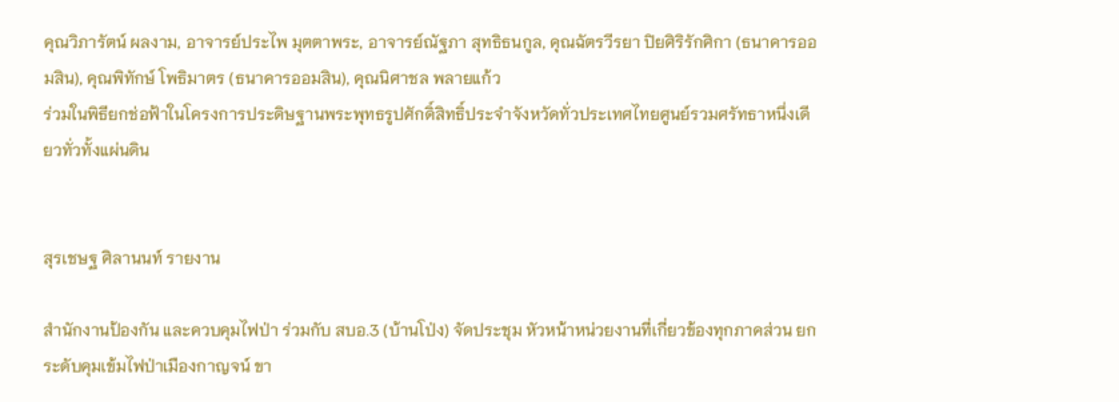คุณวิภารัตน์ ผลงาม, อาจารย์ประไพ มุตตาพระ, อาจารย์ณัฐภา สุทธิธนกูล, คุณฉัตรวีรยา ปิยศิริรักศิกา (ธนาคารออมสิน), คุณพิทักษ์ โพธิมาตร (ธนาคารออมสิน), คุณนิศาชล พลายแก้ว
ร่วมในพิธียกช่อฟ้าในโครงการประดิษฐานพระพุทธรูปศักดิ์สิทธิ์ประจำจังหวัดทั่วประเทศไทยศูนย์รวมศรัทธาหนึ่งเดียวทั่วทั้งแผ่นดิน


สุรเชษฐ ศิลานนท์ รายงาน

สำนักงานป้องกัน และควบคุมไฟป่า ร่วมกับ สบอ.3 (บ้านโป่ง) จัดประชุม หัวหน้าหน่วยงานที่เกี่ยวข้องทุกภาคส่วน ยกระดับคุมเข้มไฟป่าเมืองกาญจน์ ขา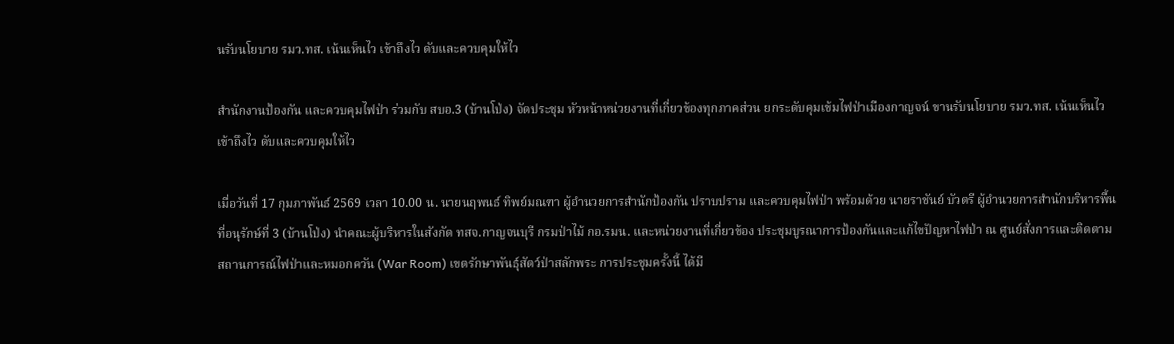นรับนโยบาย รมว.ทส. เน้นเห็นไว เข้าถึงไว ดับและควบคุมให้ไว

สำนักงานป้องกัน และควบคุมไฟป่า ร่วมกับ สบอ.3 (บ้านโป่ง) จัดประชุม หัวหน้าหน่วยงานที่เกี่ยวข้องทุกภาคส่วน ยกระดับคุมเข้มไฟป่าเมืองกาญจน์ ขานรับนโยบาย รมว.ทส. เน้นเห็นไว เข้าถึงไว ดับและควบคุมให้ไว

เมื่อวันที่ 17 กุมภาพันธ์ 2569 เวลา 10.00 น. นายนฤพนธ์ ทิพย์มณฑา ผู้อำนวยการสำนักป้องกัน ปราบปราม และควบคุมไฟป่า พร้อมด้วย นายราชันย์ บัวตรี ผู้อำนวยการสำนักบริหารพื้นที่อนุรักษ์ที่ 3 (บ้านโป่ง) นำคณะผู้บริหารในสังกัด ทสจ.กาญจนบุรี กรมป่าไม้ กอ.รมน. และหน่วยงานที่เกี่ยวข้อง ประชุมบูรณาการป้องกันและแก้ไขปัญหาไฟป่า ณ ศูนย์สั่งการและติดตามสถานการณ์ไฟป่าและหมอกควัน (War Room) เขตรักษาพันธุ์สัตว์ป่าสลักพระ การประชุมครั้งนี้ ได้มี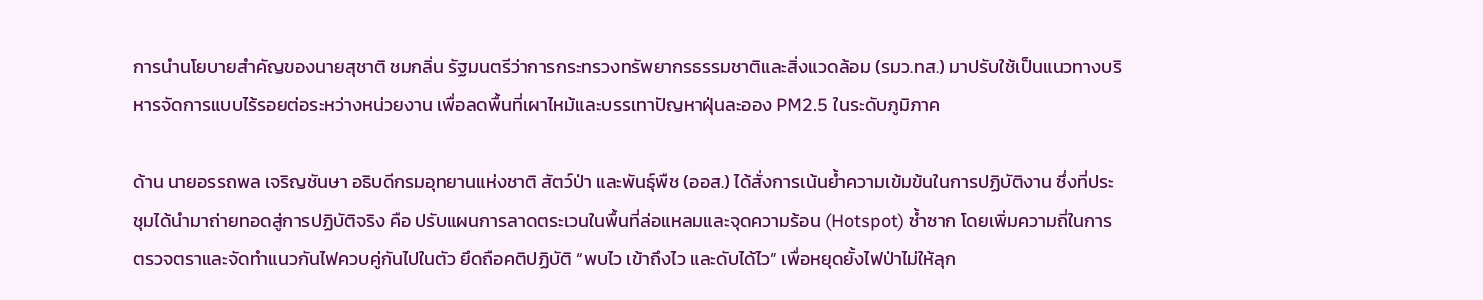การนำนโยบายสำคัญของนายสุชาติ ชมกลิ่น รัฐมนตรีว่าการกระทรวงทรัพยากรธรรมชาติและสิ่งแวดล้อม (รมว.ทส.) มาปรับใช้เป็นแนวทางบริหารจัดการแบบไร้รอยต่อระหว่างหน่วยงาน เพื่อลดพื้นที่เผาไหม้และบรรเทาปัญหาฝุ่นละออง PM2.5 ในระดับภูมิภาค

ด้าน นายอรรถพล เจริญชันษา อธิบดีกรมอุทยานแห่งชาติ สัตว์ป่า และพันธุ์พืช (ออส.) ได้สั่งการเน้นย้ำความเข้มข้นในการปฏิบัติงาน ซึ่งที่ประชุมได้นำมาถ่ายทอดสู่การปฏิบัติจริง คือ ปรับแผนการลาดตระเวนในพื้นที่ล่อแหลมและจุดความร้อน (Hotspot) ซ้ำซาก โดยเพิ่มความถี่ในการตรวจตราและจัดทำแนวกันไฟควบคู่กันไปในตัว ยึดถือคติปฏิบัติ “พบไว เข้าถึงไว และดับได้ไว” เพื่อหยุดยั้งไฟป่าไม่ให้ลุก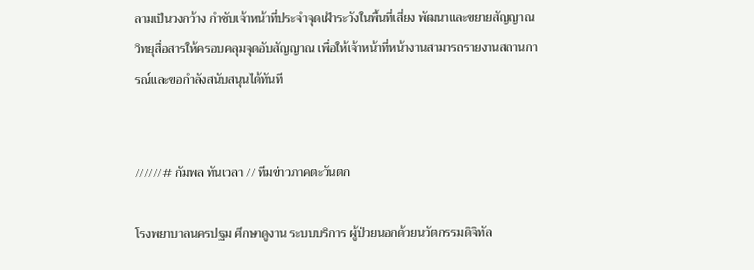ลามเป็นวงกว้าง กำชับเจ้าหน้าที่ประจำจุดเฝ้าระวังในพื้นที่เสี่ยง พัฒนาและขยายสัญญาณวิทยุสื่อสารให้ครอบคลุมจุดอับสัญญาณ เพื่อให้เจ้าหน้าที่หน้างานสามารถรายงานสถานการณ์และขอกำลังสนับสนุนได้ทันที


//////# กัมพล ทันเวลา // ทีมข่าวภาคตะวันตก

โรงพยาบาลนครปฐม ศึกษาดูงาน ระบบบริการ ผู้ป่วยนอกด้วยนวัตกรรมดิจิทัล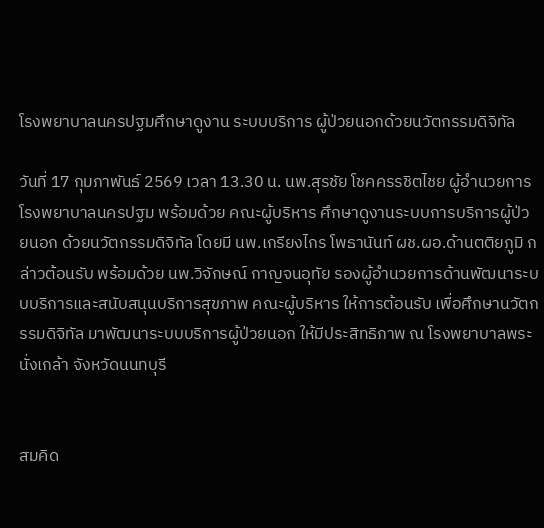โรงพยาบาลนครปฐมศึกษาดูงาน ระบบบริการ ผู้ป่วยนอกด้วยนวัตกรรมดิจิทัล

วันที่ 17 กุมภาพันธ์ 2569 เวลา 13.30 น. นพ.สุรชัย โชคครรชิตไชย ผู้อำนวยการโรงพยาบาลนครปฐม พร้อมด้วย คณะผู้บริหาร ศึกษาดูงานระบบการบริการผู้ป่วยนอก ด้วยนวัตกรรมดิจิทัล โดยมี นพ.เกรียงไกร โพธานันท์ ผช.ผอ.ด้านตติยภูมิ กล่าวต้อนรับ พร้อมด้วย นพ.วิจักษณ์ กาญจนอุทัย รองผู้อำนวยการด้านพัฒนาระบบบริการและสนับสนุนบริการสุขภาพ คณะผู้บริหาร ให้การต้อนรับ เพื่อศึกษานวัตกรรมดิจิทัล มาพัฒนาระบบบริการผู้ป่วยนอก ให้มีประสิทธิภาพ ณ โรงพยาบาลพระนั่งเกล้า จังหวัดนนทบุรี


สมคิด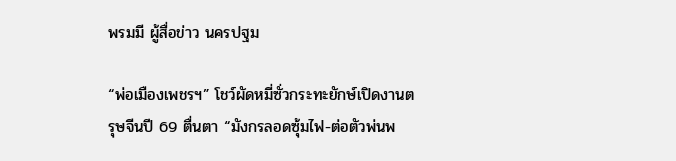พรมมี ผู้สื่อข่าว นครปฐม

“พ่อเมืองเพชรฯ” โชว์ผัดหมี่ซั่วกระทะยักษ์เปิดงานตรุษจีนปี 69 ตื่นตา “มังกรลอดซุ้มไฟ-ต่อตัวพ่นพ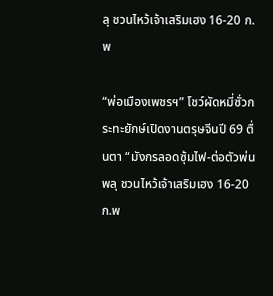ลุ ชวนไหว้เจ้าเสริมเฮง 16-20 ก.พ

“พ่อเมืองเพชรฯ” โชว์ผัดหมี่ซั่วกระทะยักษ์เปิดงานตรุษจีนปี 69 ตื่นตา “มังกรลอดซุ้มไฟ-ต่อตัวพ่นพลุ ชวนไหว้เจ้าเสริมเฮง 16-20 ก.พ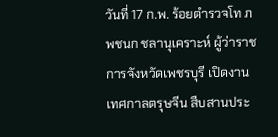วันที่ 17 ก.พ. ร้อยตำรวจโท ภพชนก ชลานุเคราะห์ ผู้ว่าราชการจังหวัดเพชรบุรี เปิดงานเทศกาลตรุษจีน สืบสานประ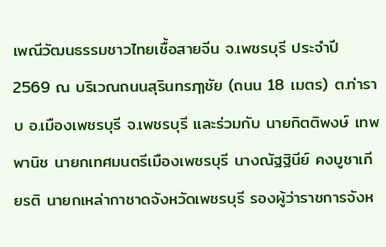เพณีวัฒนธรรมชาวไทยเชื้อสายจีน จ.เพชรบุรี ประจำปี 2569 ณ บริเวณถนนสุรินทรฦๅชัย (ถนน 18 เมตร) ต.ท่าราบ อ.เมืองเพชรบุรี จ.เพชรบุรี และร่วมกับ นายกิตติพงษ์ เทพพานิช นายกเทศมนตรีเมืองเพชรบุรี นางณัฐฐินีย์ คงบูชาเกียรติ นายกเหล่ากาชาดจังหวัดเพชรบุรี รองผู้ว่าราชการจังห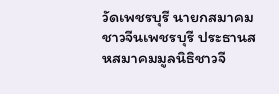วัดเพชรบุรี นายกสมาคมชาวจีนเพชรบุรี ประธานสหสมาคมมูลนิธิชาวจี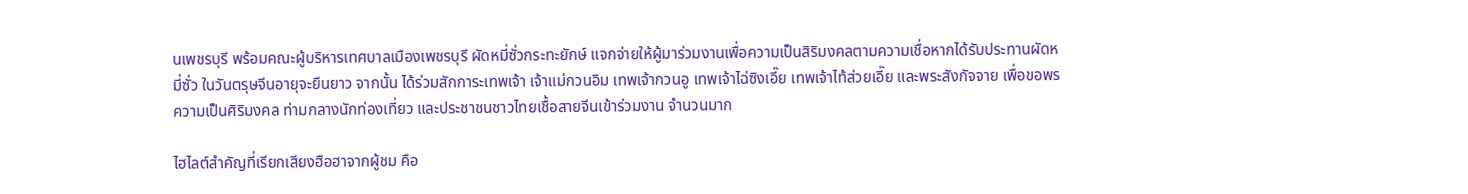นเพชรบุรี พร้อมคณะผู้บริหารเทศบาลเมืองเพชรบุรี ผัดหมี่ซั่วกระทะยักษ์ แจกจ่ายให้ผู้มาร่วมงานเพื่อความเป็นสิริมงคลตามความเชื่อหากได้รับประทานผัดหมี่ซั่ว ในวันตรุษจีนอายุจะยืนยาว จากนั้น ได้ร่วมสักการะเทพเจ้า เจ้าแม่กวนอิม เทพเจ้ากวนอู เทพเจ้าไฉ่ซิงเอี๊ย เทพเจ้าไท้ส่วยเอี๊ย และพระสังกัจจาย เพื่อขอพรความเป็นศิริมงคล ท่ามกลางนักท่องเที่ยว และประชาชนชาวไทยเชื้อสายจีนเข้าร่วมงาน จำนวนมาก

ไฮไลต์สำคัญที่เรียกเสียงฮือฮาจากผู้ชม คือ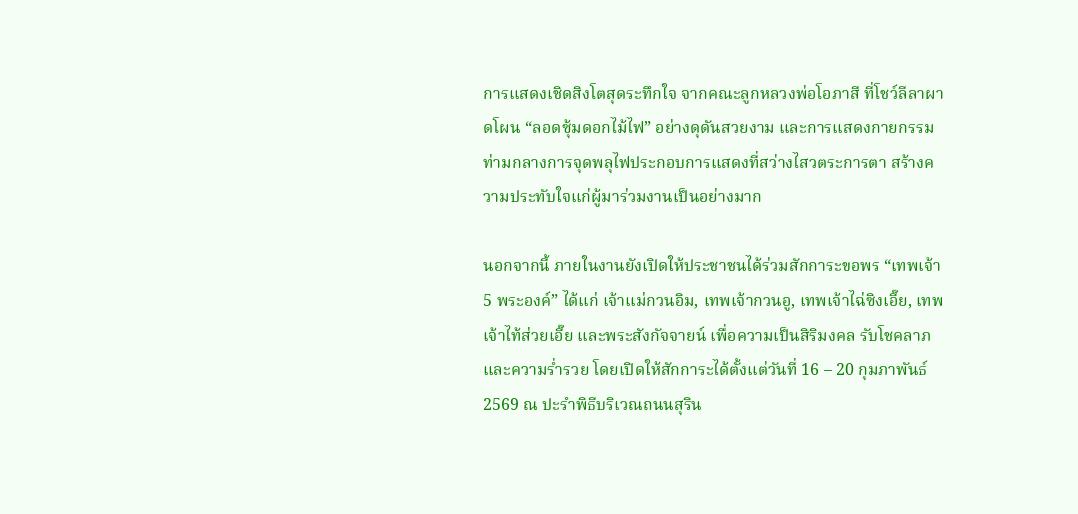การแสดงเชิดสิงโตสุดระทึกใจ จากคณะลูกหลวงพ่อโอภาสี ที่โชว์ลีลาผาดโผน “ลอดซุ้มดอกไม้ไฟ” อย่างดุดันสวยงาม และการแสดงกายกรรม ท่ามกลางการจุดพลุไฟประกอบการแสดงที่สว่างไสวตระการตา สร้างความประทับใจแก่ผู้มาร่วมงานเป็นอย่างมาก

นอกจากนี้ ภายในงานยังเปิดให้ประชาชนได้ร่วมสักการะขอพร “เทพเจ้า 5 พระองค์” ได้แก่ เจ้าแม่กวนอิม, เทพเจ้ากวนอู, เทพเจ้าไฉ่ซิงเอี๊ย, เทพเจ้าไท้ส่วยเอี๊ย และพระสังกัจจายน์ เพื่อความเป็นสิริมงคล รับโชคลาภ และความร่ำรวย โดยเปิดให้สักการะได้ตั้งแต่วันที่ 16 – 20 กุมภาพันธ์ 2569 ณ ปะรำพิธีบริเวณถนนสุริน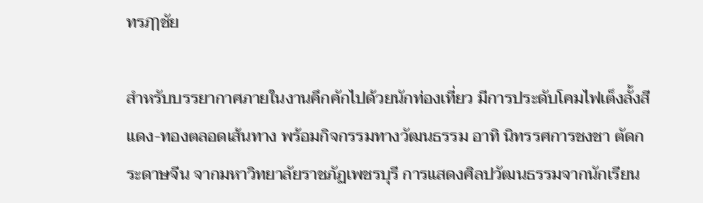ทรฦๅชัย

สำหรับบรรยากาศภายในงานคึกคักไปด้วยนักท่องเที่ยว มีการประดับโคมไฟเต็งลั้งสีแดง-ทองตลอดเส้นทาง พร้อมกิจกรรมทางวัฒนธรรม อาทิ นิทรรศการชงชา ตัดกระดาษจีน จากมหาวิทยาลัยราชภัฏเพชรบุรี การแสดงศิลปวัฒนธรรมจากนักเรียน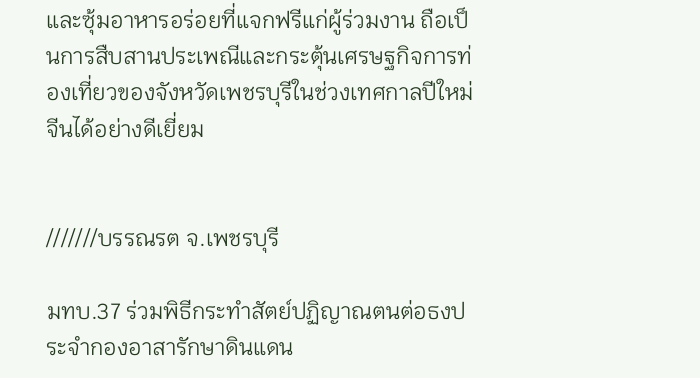และซุ้มอาหารอร่อยที่แจกฟรีแก่ผู้ร่วมงาน ถือเป็นการสืบสานประเพณีและกระตุ้นเศรษฐกิจการท่องเที่ยวของจังหวัดเพชรบุรีในช่วงเทศกาลปีใหม่จีนได้อย่างดีเยี่ยม


///////บรรณรต จ.เพชรบุรี

มทบ.37 ร่วมพิธีกระทำสัตย์ปฏิญาณตนต่อธงประจำกองอาสารักษาดินแดน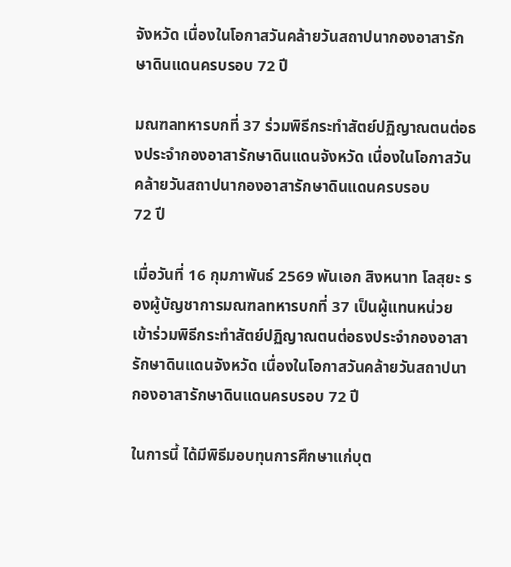จังหวัด เนื่องในโอกาสวันคล้ายวันสถาปนากองอาสารักษาดินแดนครบรอบ 72 ปี

มณฑลทหารบกที่ 37 ร่วมพิธีกระทำสัตย์ปฏิญาณตนต่อธงประจำกองอาสารักษาดินแดนจังหวัด เนื่องในโอกาสวันคล้ายวันสถาปนากองอาสารักษาดินแดนครบรอบ
72 ปี

เมื่อวันที่ 16 กุมภาพันธ์ 2569 พันเอก สิงหนาท โลสุยะ รองผู้บัญชาการมณฑลทหารบกที่ 37 เป็นผู้แทนหน่วย เข้าร่วมพิธีกระทำสัตย์ปฏิญาณตนต่อธงประจำกองอาสารักษาดินแดนจังหวัด เนื่องในโอกาสวันคล้ายวันสถาปนากองอาสารักษาดินแดนครบรอบ 72 ปี

ในการนี้ ได้มีพิธีมอบทุนการศึกษาแก่บุต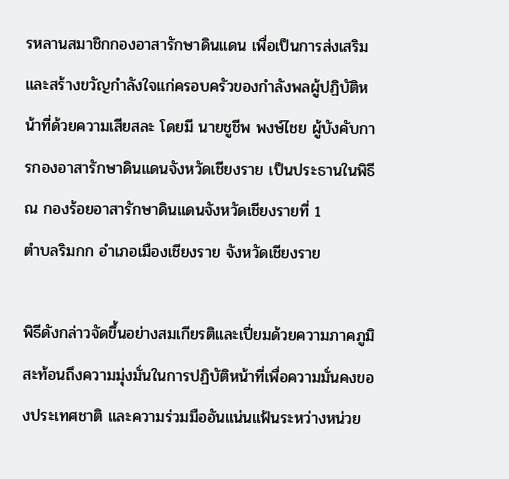รหลานสมาชิกกองอาสารักษาดินแดน เพื่อเป็นการส่งเสริมและสร้างขวัญกำลังใจแก่ครอบครัวของกำลังพลผู้ปฏิบัติหน้าที่ด้วยความเสียสละ โดยมี นายชูชีพ พงษ์ไชย ผู้บังคับการกองอาสารักษาดินแดนจังหวัดเชียงราย เป็นประธานในพิธี ณ กองร้อยอาสารักษาดินแดนจังหวัดเชียงรายที่ 1
ตำบลริมกก อำเภอเมืองเชียงราย จังหวัดเชียงราย

พิธีดังกล่าวจัดขึ้นอย่างสมเกียรติและเปี่ยมด้วยความภาคภูมิ สะท้อนถึงความมุ่งมั่นในการปฏิบัติหน้าที่เพื่อความมั่นคงของประเทศชาติ และความร่วมมืออันแน่นแฟ้นระหว่างหน่วย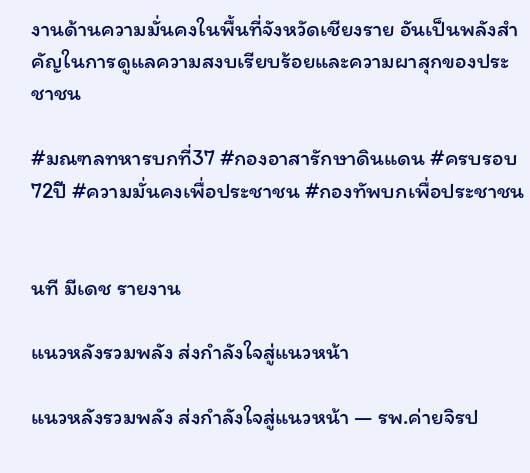งานด้านความมั่นคงในพื้นที่จังหวัดเชียงราย อันเป็นพลังสำคัญในการดูแลความสงบเรียบร้อยและความผาสุกของประชาชน

#มณฑลทหารบกที่37 #กองอาสารักษาดินแดน #ครบรอบ72ปี #ความมั่นคงเพื่อประชาชน #กองทัพบกเพื่อประชาชน


นที มีเดช รายงาน

แนวหลังรวมพลัง ส่งกำลังใจสู่แนวหน้า

แนวหลังรวมพลัง ส่งกำลังใจสู่แนวหน้า — รพ.ค่ายจิรป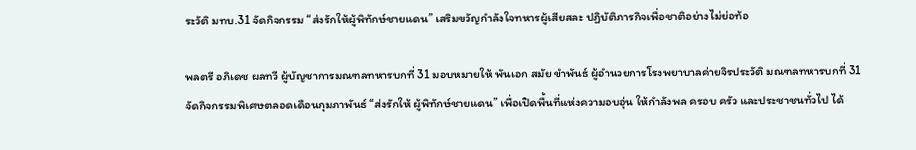ระวัติ มทบ.31 จัดกิจกรรม “ส่งรักให้ผู้พิทักษ์ชายแดน” เสริมขวัญกำลังใจทหารผู้เสียสละ ปฏิบัติภารกิจเพื่อชาติอย่างไม่ย่อท้อ

พลตรี อภิเดช ผลทวี ผู้บัญชาการมณฑลทหารบกที่ 31 มอบหมายให้ พันเอก สมัย ขำพันธ์ ผู้อำนวยการโรงพยาบาลค่ายจิรประวัติ มณฑลทหารบกที่ 31 จัดกิจกรรมพิเศษตลอดเดือนกุมภาพันธ์ “ส่งรักให้ ผู้พิทักษ์ชายแดน” เพื่อเปิดพื้นที่แห่งความอบอุ่น ให้กำลังพล ครอบ ครัว และประชาชนทั่วไป ได้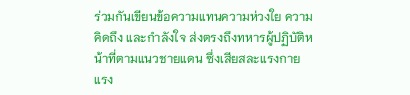ร่วมกันเขียนข้อความแทนความห่วงใย ความคิดถึง และกำลังใจ ส่งตรงถึงทหารผู้ปฏิบัติหน้าที่ตามแนวชายแดน ซึ่งเสียสละแรงกายแรง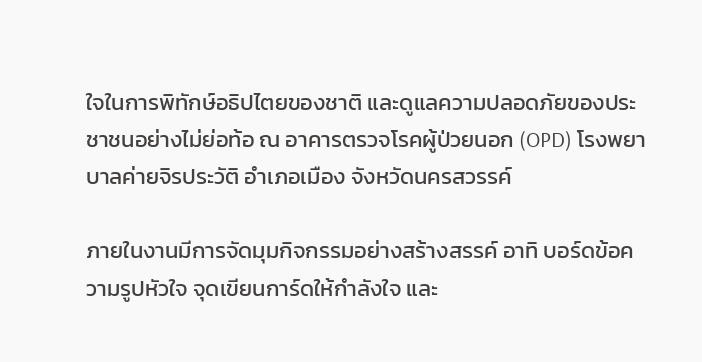ใจในการพิทักษ์อธิปไตยของชาติ และดูแลความปลอดภัยของประชาชนอย่างไม่ย่อท้อ ณ อาคารตรวจโรคผู้ป่วยนอก (OPD) โรงพยาบาลค่ายจิรประวัติ อำเภอเมือง จังหวัดนครสวรรค์

ภายในงานมีการจัดมุมกิจกรรมอย่างสร้างสรรค์ อาทิ บอร์ดข้อความรูปหัวใจ จุดเขียนการ์ดให้กำลังใจ และ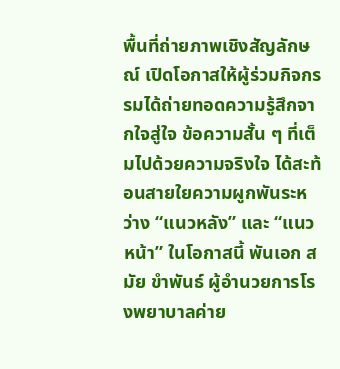พื้นที่ถ่ายภาพเชิงสัญลักษณ์ เปิดโอกาสให้ผู้ร่วมกิจกรรมได้ถ่ายทอดความรู้สึกจากใจสู่ใจ ข้อความสั้น ๆ ที่เต็มไปด้วยความจริงใจ ได้สะท้อนสายใยความผูกพันระหว่าง “แนวหลัง” และ “แนวหน้า” ในโอกาสนี้ พันเอก สมัย ขำพันธ์ ผู้อำนวยการโรงพยาบาลค่าย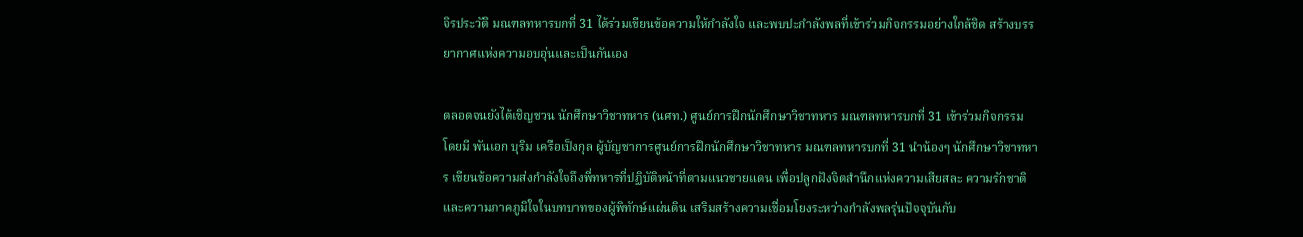จิรประวัติ มณฑลทหารบกที่ 31 ได้ร่วมเขียนข้อความให้กำลังใจ และพบปะกำลังพลที่เข้าร่วมกิจกรรมอย่างใกล้ชิด สร้างบรรยากาศแห่งความอบอุ่นและเป็นกันเอง

ตลอดจนยังได้เชิญชวน นักศึกษาวิชาทหาร (นศท.) ศูนย์การฝึกนักศึกษาวิชาทหาร มณฑลทหารบกที่ 31 เข้าร่วมกิจกรรม โดยมี พันเอก บุริม เครือเป็งกุล ผู้บัญชาการศูนย์การฝึกนักศึกษาวิชาทหาร มณฑลทหารบกที่ 31 นำน้องๆ นักศึกษาวิชาทหาร เขียนข้อความส่งกำลังใจถึงพี่ทหารที่ปฏิบัติหน้าที่ตามแนวชายแดน เพื่อปลูกฝังจิตสำนึกแห่งความเสียสละ ความรักชาติ และความภาคภูมิใจในบทบาทของผู้พิทักษ์แผ่นดิน เสริมสร้างความเชื่อมโยงระหว่างกำลังพลรุ่นปัจจุบันกับ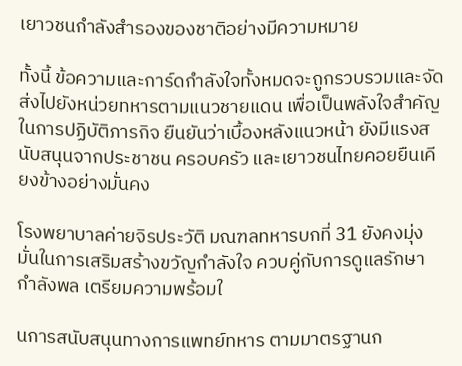เยาวชนกำลังสำรองของชาติอย่างมีความหมาย

ทั้งนี้ ข้อความและการ์ดกำลังใจทั้งหมดจะถูกรวบรวมและจัดส่งไปยังหน่วยทหารตามแนวชายแดน เพื่อเป็นพลังใจสำคัญในการปฏิบัติภารกิจ ยืนยันว่าเบื้องหลังแนวหน้า ยังมีแรงสนับสนุนจากประชาชน ครอบครัว และเยาวชนไทยคอยยืนเคียงข้างอย่างมั่นคง

โรงพยาบาลค่ายจิรประวัติ มณฑลทหารบกที่ 31 ยังคงมุ่งมั่นในการเสริมสร้างขวัญกำลังใจ ควบคู่กับการดูแลรักษากำลังพล เตรียมความพร้อมใ

นการสนับสนุนทางการแพทย์ทหาร ตามมาตรฐานก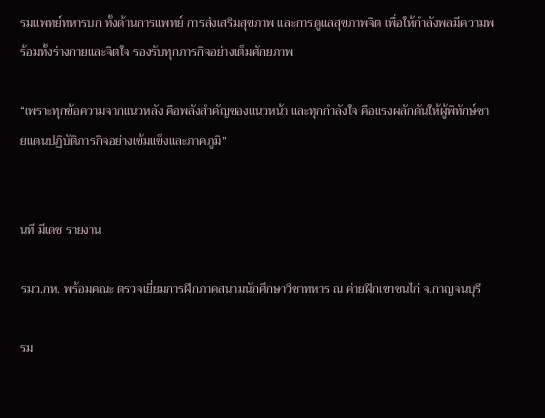รมแพทย์ทหารบก ทั้งด้านการแพทย์ การส่งเสริมสุขภาพ และการดูแลสุขภาพจิต เพื่อให้กำลังพลมีความพร้อมทั้งร่างกายและจิตใจ รองรับทุกภารกิจอย่างเต็มศักยภาพ

“เพราะทุกข้อความจากแนวหลัง คือพลังสำคัญของแนวหน้า และทุกกำลังใจ คือแรงผลักดันให้ผู้พิทักษ์ชายแดนปฏิบัติภารกิจอย่างเข้มแข็งและภาคภูมิ”


นที มีเดช รายงาน

รมว.กห. พร้อมคณะ ตรวจเยี่ยมการฝึกภาคสนามนักศึกษาวิชาทหาร ณ ค่ายฝึกเขาชนไก่ จ.กาญจนบุรี

รม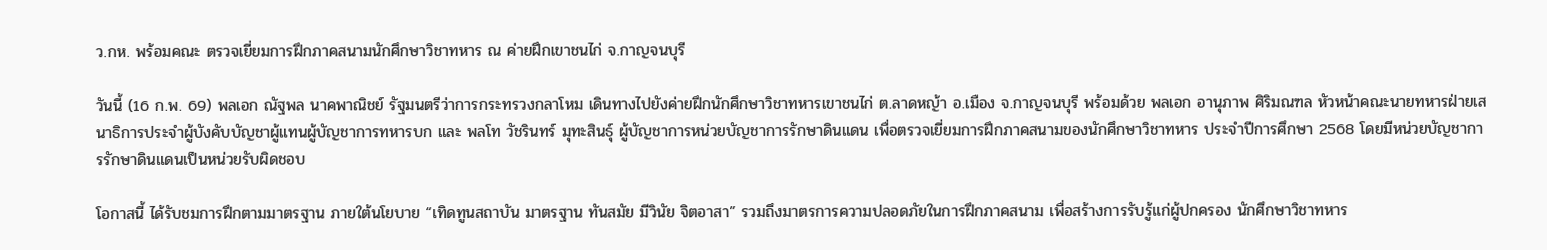ว.กห. พร้อมคณะ ตรวจเยี่ยมการฝึกภาคสนามนักศึกษาวิชาทหาร ณ ค่ายฝึกเขาชนไก่ จ.กาญจนบุรี

วันนี้ (16 ก.พ. 69) พลเอก ณัฐพล นาคพาณิชย์ รัฐมนตรีว่าการกระทรวงกลาโหม เดินทางไปยังค่ายฝึกนักศึกษาวิชาทหารเขาชนไก่ ต.ลาดหญ้า อ.เมือง จ.กาญจนบุรี พร้อมด้วย พลเอก อานุภาพ ศิริมณฑล หัวหน้าคณะนายทหารฝ่ายเสนาธิการประจำผู้บังคับบัญชาผู้แทนผู้บัญชาการทหารบก และ พลโท วัชรินทร์ มุทะสินธุ์ ผู้บัญชาการหน่วยบัญชาการรักษาดินแดน เพื่อตรวจเยี่ยมการฝึกภาคสนามของนักศึกษาวิชาทหาร ประจำปีการศึกษา 2568 โดยมีหน่วยบัญชาการรักษาดินแดนเป็นหน่วยรับผิดชอบ

โอกาสนี้ ได้รับชมการฝึกตามมาตรฐาน ภายใต้นโยบาย “เทิดทูนสถาบัน มาตรฐาน ทันสมัย มีวินัย จิตอาสา” รวมถึงมาตรการความปลอดภัยในการฝึกภาคสนาม เพื่อสร้างการรับรู้แก่ผู้ปกครอง นักศึกษาวิชาทหาร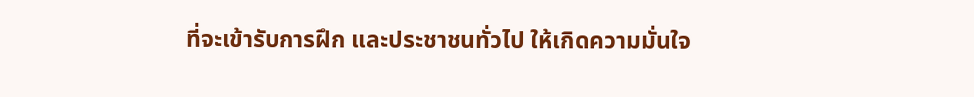ที่จะเข้ารับการฝึก และประชาชนทั่วไป ให้เกิดความมั่นใจ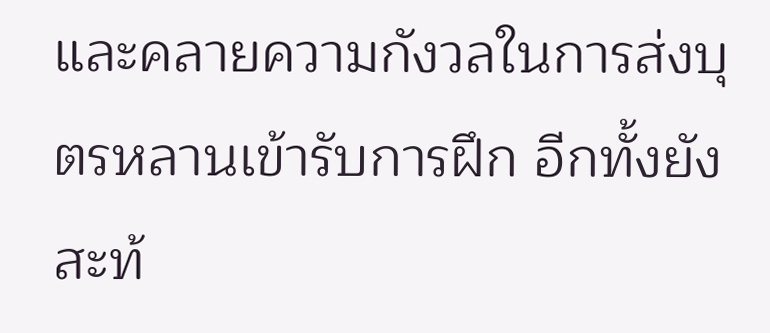และคลายความกังวลในการส่งบุตรหลานเข้ารับการฝึก อีกทั้งยังสะท้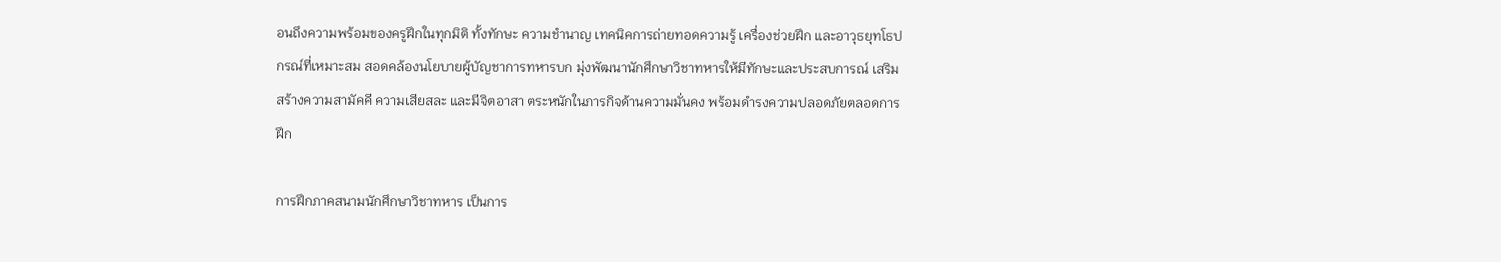อนถึงความพร้อมของครูฝึกในทุกมิติ ทั้งทักษะ ความชำนาญ เทคนิคการถ่ายทอดความรู้ เครื่องช่วยฝึก และอาวุธยุทโธปกรณ์ที่เหมาะสม สอดคล้องนโยบายผู้บัญชาการทหารบก มุ่งพัฒนานักศึกษาวิชาทหารให้มีทักษะและประสบการณ์ เสริมสร้างความสามัคคี ความเสียสละ และมีจิตอาสา ตระหนักในภารกิจด้านความมั่นคง พร้อมดำรงความปลอดภัยตลอดการฝึก

การฝึกภาคสนามนักศึกษาวิชาทหาร เป็นการ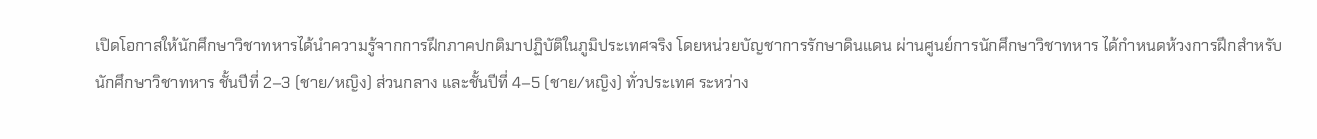เปิดโอกาสให้นักศึกษาวิชาทหารได้นำความรู้จากการฝึกภาคปกติมาปฏิบัติในภูมิประเทศจริง โดยหน่วยบัญชาการรักษาดินแดน ผ่านศูนย์การนักศึกษาวิชาทหาร ได้กำหนดห้วงการฝึกสำหรับนักศึกษาวิชาทหาร ชั้นปีที่ 2–3 (ชาย/หญิง) ส่วนกลาง และชั้นปีที่ 4–5 (ชาย/หญิง) ทั่วประเทศ ระหว่าง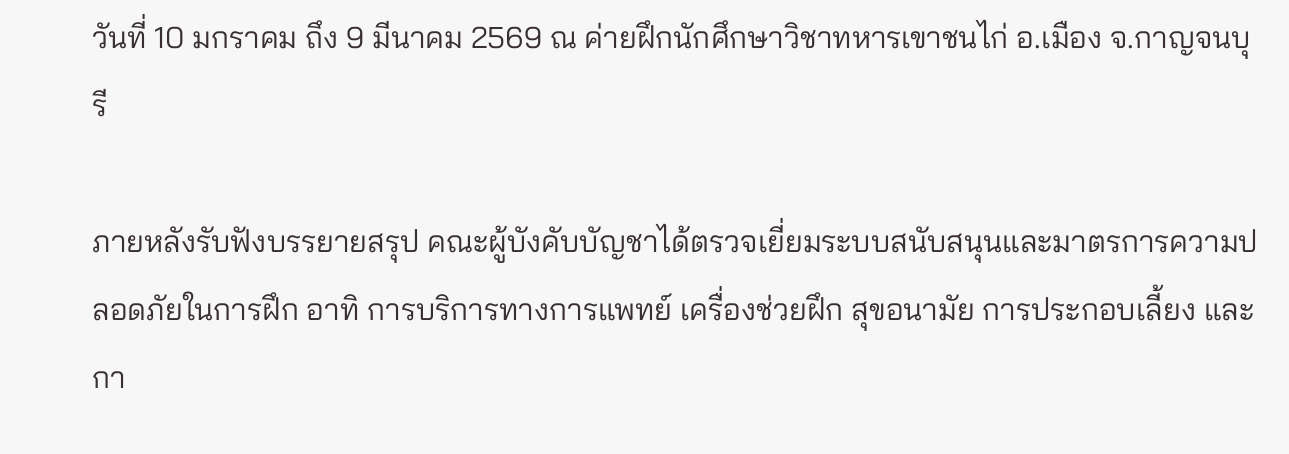วันที่ 10 มกราคม ถึง 9 มีนาคม 2569 ณ ค่ายฝึกนักศึกษาวิชาทหารเขาชนไก่ อ.เมือง จ.กาญจนบุรี

ภายหลังรับฟังบรรยายสรุป คณะผู้บังคับบัญชาได้ตรวจเยี่ยมระบบสนับสนุนและมาตรการความปลอดภัยในการฝึก อาทิ การบริการทางการแพทย์ เครื่องช่วยฝึก สุขอนามัย การประกอบเลี้ยง และกา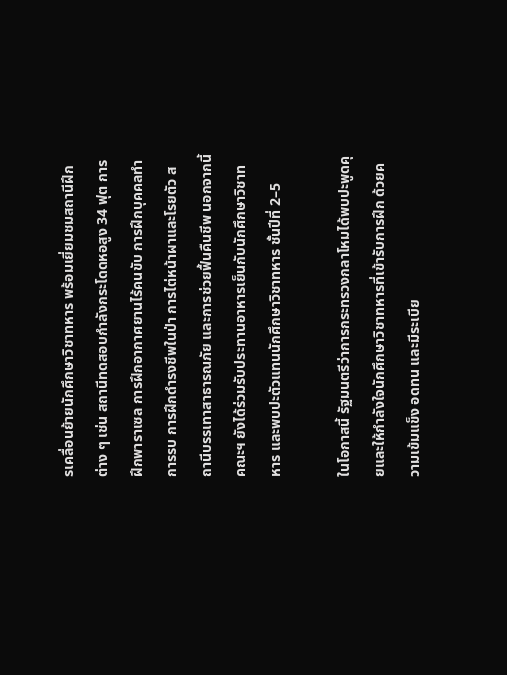รเคลื่อนย้ายนักศึกษาวิชาทหาร พร้อมเยี่ยมชมสถานีฝึกต่าง ๆ เช่น สถานีทดสอบกำลังกระโดดหอสูง 34 ฟุต การฝึกพาราเซล การฝึกอากาศยานไร้คนขับ การฝึกบุคคลทำการรบ การฝึกดำรงชีพในป่า การไต่หน้าผาและโรยตัว สถานีบรรเทาสาธารณภัย และการช่วยฟื้นคืนชีพ นอกจากนี้ คณะฯ ยังได้ร่วมรับประทานอาหารเย็นกับนักศึกษาวิชาทหาร และพบปะตัวแทนนักศึกษาวิชาทหาร ชั้นปีที่ 2–5

ในโอกาสนี้ รัฐมนตรีว่าการกระทรวงกลาโหมได้พบปะพูดคุยและให้กำลังใจนักศึกษาวิชาทหารที่เข้ารับการฝึก ด้วยความเข้มแข็ง อดทน และมีระเบีย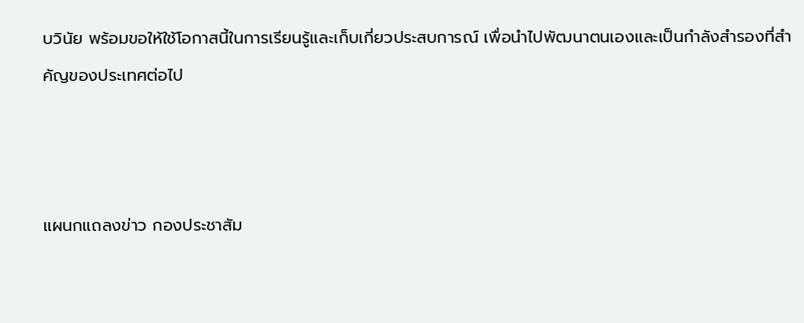บวินัย พร้อมขอให้ใช้โอกาสนี้ในการเรียนรู้และเก็บเกี่ยวประสบการณ์ เพื่อนำไปพัฒนาตนเองและเป็นกำลังสำรองที่สำคัญของประเทศต่อไป



แผนกแถลงข่าว กองประชาสัม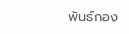พันธ์กอง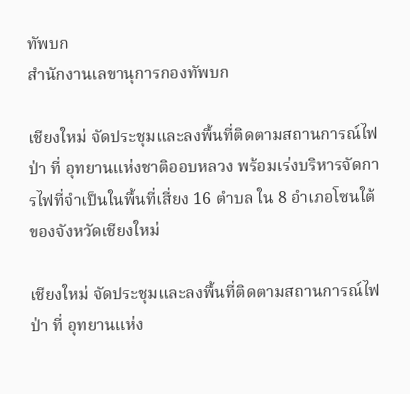ทัพบก
สำนักงานเลขานุการกองทัพบก

เชียงใหม่ จัดประชุมและลงพื้นที่ติดตามสถานการณ์ไฟป่า ที่ อุทยานแห่งชาติออบหลวง พร้อมเร่งบริหารจัดการไฟที่จำเป็นในพื้นที่เสี่ยง 16 ตำบล ใน 8 อำเภอโซนใต้ของจังหวัดเชียงใหม่

เชียงใหม่ จัดประชุมและลงพื้นที่ติดตามสถานการณ์ไฟป่า ที่ อุทยานแห่ง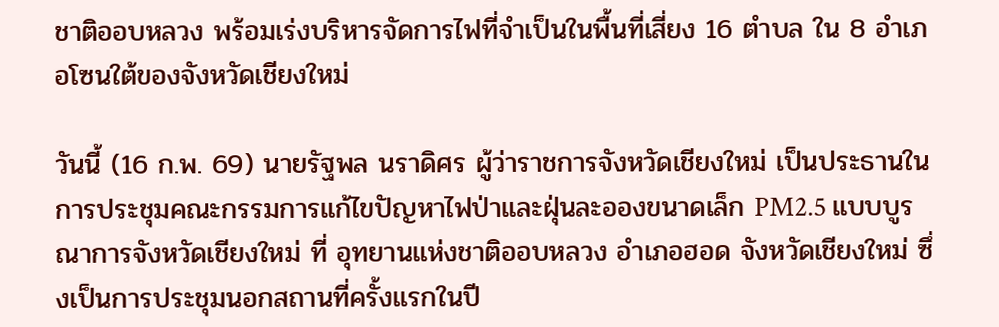ชาติออบหลวง พร้อมเร่งบริหารจัดการไฟที่จำเป็นในพื้นที่เสี่ยง 16 ตำบล ใน 8 อำเภอโซนใต้ของจังหวัดเชียงใหม่

วันนี้ (16 ก.พ. 69) นายรัฐพล นราดิศร ผู้ว่าราชการจังหวัดเชียงใหม่ เป็นประธานในการประชุมคณะกรรมการแก้ไขปัญหาไฟป่าและฝุ่นละอองขนาดเล็ก PM2.5 แบบบูรณาการจังหวัดเชียงใหม่ ที่ อุทยานแห่งชาติออบหลวง อำเภอฮอด จังหวัดเชียงใหม่ ซึ่งเป็นการประชุมนอกสถานที่ครั้งแรกในปี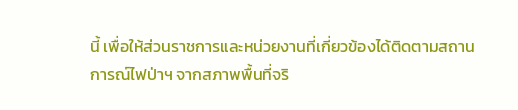นี้ เพื่อให้ส่วนราชการและหน่วยงานที่เกี่ยวข้องได้ติดตามสถานการณ์ไฟป่าฯ จากสภาพพื้นที่จริ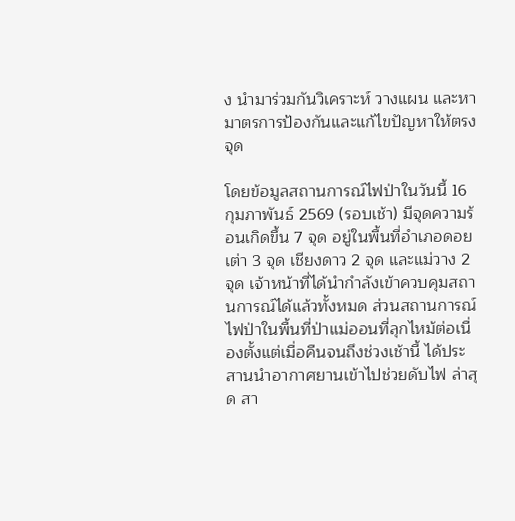ง นำมาร่วมกันวิเคราะห์ วางแผน และหามาตรการป้องกันและแก้ไขปัญหาให้ตรงจุด

โดยข้อมูลสถานการณ์ไฟป่าในวันนี้ 16 กุมภาพันธ์ 2569 (รอบเช้า) มีจุดความร้อนเกิดขึ้น 7 จุด อยู่ในพื้นที่อำเภอดอยเต่า 3 จุด เชียงดาว 2 จุด และแม่วาง 2 จุด เจ้าหน้าที่ได้นำกำลังเข้าควบคุมสถานการณ์ได้แล้วทั้งหมด ส่วนสถานการณ์ไฟป่าในพื้นที่ป่าแม่ออนที่ลุกไหม้ต่อเนื่องตั้งแต่เมื่อคืนจนถึงช่วงเช้านี้ ได้ประสานนำอากาศยานเข้าไปช่วยดับไฟ ล่าสุด สา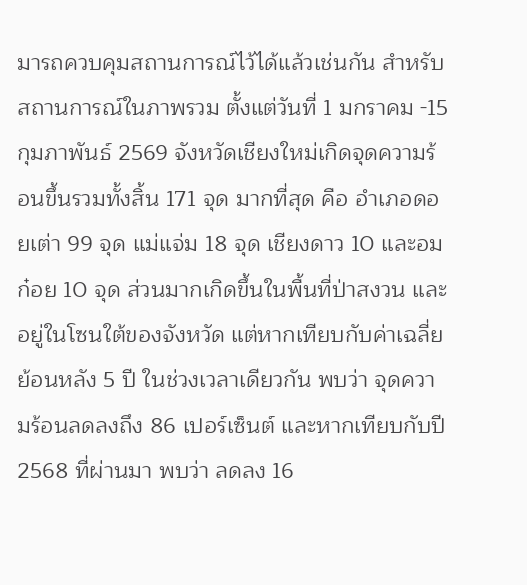มารถควบคุมสถานการณ์ไว้ได้แล้วเช่นกัน สำหรับสถานการณ์ในภาพรวม ตั้งแต่วันที่ 1 มกราคม -15 กุมภาพันธ์ 2569 จังหวัดเชียงใหม่เกิดจุดความร้อนขึ้นรวมทั้งสิ้น 171 จุด มากที่สุด คือ อำเภอดอยเต่า 99 จุด แม่แจ่ม 18 จุด เชียงดาว 10 และอมก๋อย 10 จุด ส่วนมากเกิดขึ้นในพื้นที่ป่าสงวน และอยู่ในโซนใต้ของจังหวัด แต่หากเทียบกับค่าเฉลี่ยย้อนหลัง 5 ปี ในช่วงเวลาเดียวกัน พบว่า จุดความร้อนลดลงถึง 86 เปอร์เซ็นต์ และหากเทียบกับปี 2568 ที่ผ่านมา พบว่า ลดลง 16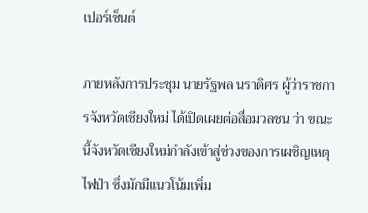เปอร์เซ็นต์

ภายหลังการประชุม นายรัฐพล นราดิศร ผู้ว่าราชการจังหวัดเชียงใหม่ ได้เปิดเผยต่อสื่อมวลชน ว่า ขณะนี้จังหวัดเชียงใหม่กำลังเข้าสู่ช่วงของการเผชิญเหตุไฟป่า ซึ่งมักมีแนวโน้มเพิ่ม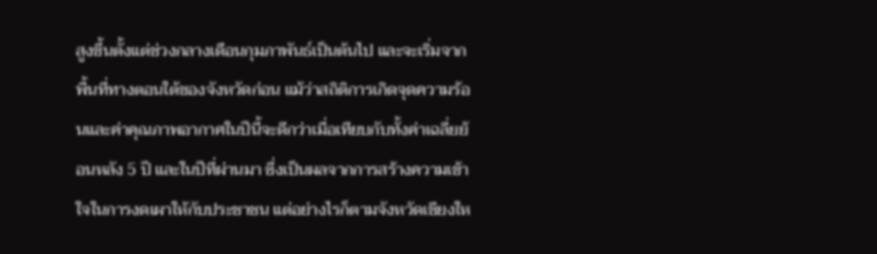สูงขึ้นตั้งแต่ช่วงกลางเดือนกุมภาพันธ์เป็นต้นไป และจะเริ่มจากพื้นที่ทางตอนใต้ของจังหวัดก่อน แม้ว่าสถิติการเกิดจุดความร้อนและค่าคุณภาพอากาศในปีนี้จะดีกว่าเมื่อเทียบกับทั้งค่าเฉลี่ยย้อนหลัง 5 ปี และในปีที่ผ่านมา ซึ่งเป็นผลจากการสร้างความเข้าใจในการงดเผาให้กับประชาชน แต่อย่างไรก็ตามจังหวัดเชียงให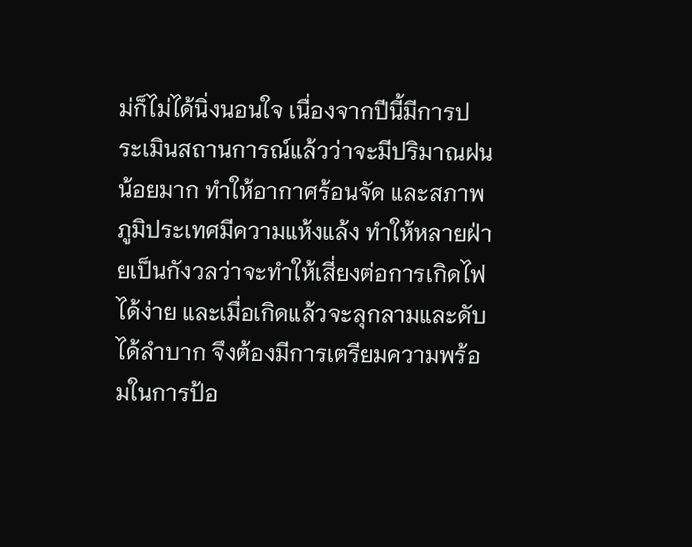ม่ก็ไม่ได้นิ่งนอนใจ เนื่องจากปีนี้มีการประเมินสถานการณ์แล้วว่าจะมีปริมาณฝนน้อยมาก ทำให้อากาศร้อนจัด และสภาพภูมิประเทศมีความแห้งแล้ง ทำให้หลายฝ่ายเป็นกังวลว่าจะทำให้เสี่ยงต่อการเกิดไฟได้ง่าย และเมื่อเกิดแล้วจะลุกลามและดับได้ลำบาก จึงต้องมีการเตรียมความพร้อมในการป้อ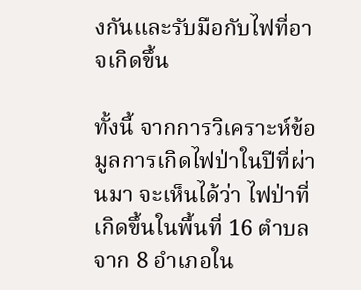งกันและรับมือกับไฟที่อาจเกิดขึ้น

ทั้งนี้ จากการวิเคราะห์ข้อมูลการเกิดไฟป่าในปีที่ผ่านมา จะเห็นได้ว่า ไฟป่าที่เกิดขึ้นในพื้นที่ 16 ตำบล จาก 8 อำเภอใน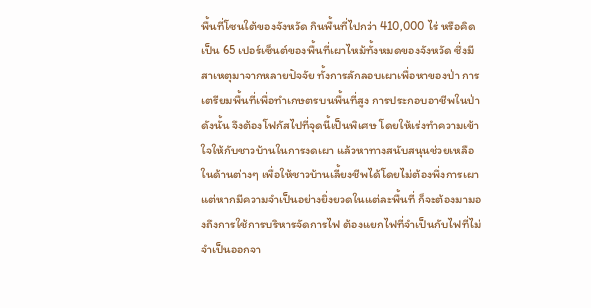พื้นที่โซนใต้ของจังหวัด กินพื้นที่ไปกว่า 410,000 ไร่ หรือคิดเป็น 65 เปอร์เซ็นต์ของพื้นที่เผาไหม้ทั้งหมดของจังหวัด ซึ่งมีสาเหตุมาจากหลายปัจจัย ทั้งการลักลอบเผาเพื่อหาของป่า การเตรียมพื้นที่เพื่อทำเกษตรบนพื้นที่สูง การประกอบอาชีพในป่า ดังนั้น จึงต้องโฟกัสไปที่จุดนี้เป็นพิเศษ โดยให้เร่งทำความเข้าใจให้กับชาวบ้านในการงดเผา แล้วหาทางสนับสนุนช่วยเหลือในด้านต่างๆ เพื่อให้ชาวบ้านเลี้ยงชีพได้โดยไม่ต้องพึ่งการเผา แต่หากมีความจำเป็นอย่างยิ่งยวดในแต่ละพื้นที่ ก็จะต้องมามองถึงการใช้การบริหารจัดการไฟ ต้องแยกไฟที่จำเป็นกับไฟที่ไม่จำเป็นออกจา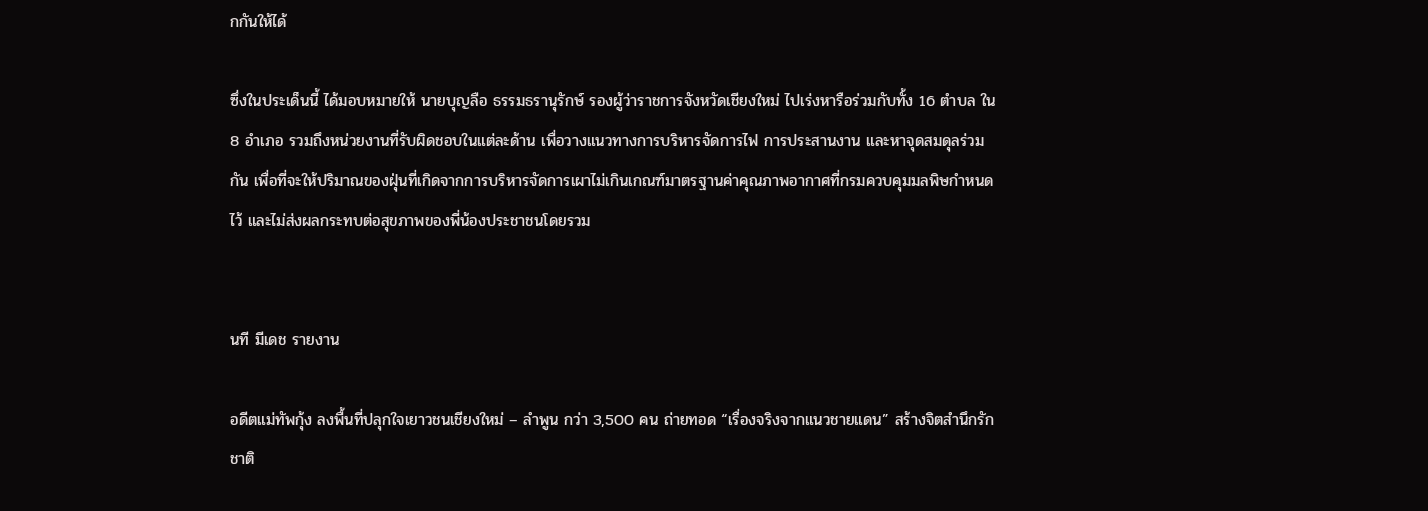กกันให้ได้

ซึ่งในประเด็นนี้ ได้มอบหมายให้ นายบุญลือ ธรรมธรานุรักษ์ รองผู้ว่าราชการจังหวัดเชียงใหม่ ไปเร่งหารือร่วมกับทั้ง 16 ตำบล ใน 8 อำเภอ รวมถึงหน่วยงานที่รับผิดชอบในแต่ละด้าน เพื่อวางแนวทางการบริหารจัดการไฟ การประสานงาน และหาจุดสมดุลร่วมกัน เพื่อที่จะให้ปริมาณของฝุ่นที่เกิดจากการบริหารจัดการเผาไม่เกินเกณฑ์มาตรฐานค่าคุณภาพอากาศที่กรมควบคุมมลพิษกำหนดไว้ และไม่ส่งผลกระทบต่อสุขภาพของพี่น้องประชาชนโดยรวม


นที มีเดช รายงาน

อดีตแม่ทัพกุ้ง ลงพื้นที่ปลุกใจเยาวชนเชียงใหม่ – ลำพูน กว่า 3,500 คน ถ่ายทอด “เรื่องจริงจากแนวชายแดน” สร้างจิตสำนึกรักชาติ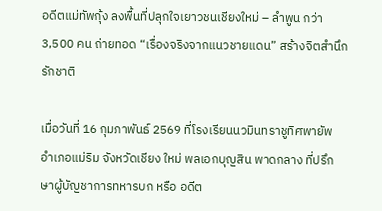อดีตแม่ทัพกุ้ง ลงพื้นที่ปลุกใจเยาวชนเชียงใหม่ – ลำพูน กว่า 3,500 คน ถ่ายทอด “เรื่องจริงจากแนวชายแดน” สร้างจิตสำนึกรักชาติ

เมื่อวันที่ 16 กุมภาพันธ์ 2569 ที่โรงเรียนนวมินทราชูทิศพายัพ อำเภอแม่ริม จังหวัดเชียง ใหม่ พลเอกบุญสิน พาดกลาง ที่ปรึกษาผู้บัญชาการทหารบก หรือ อดีต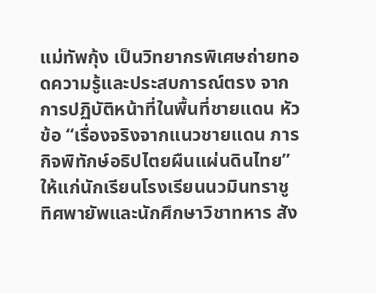แม่ทัพกุ้ง เป็นวิทยากรพิเศษถ่ายทอดความรู้และประสบการณ์ตรง จากการปฏิบัติหน้าที่ในพื้นที่ชายแดน หัวข้อ “เรื่องจริงจากแนวชายแดน ภารกิจพิทักษ์อธิปไตยผืนแผ่นดินไทย” ให้แก่นักเรียนโรงเรียนนวมินทราชูทิศพายัพและนักศึกษาวิชาทหาร สัง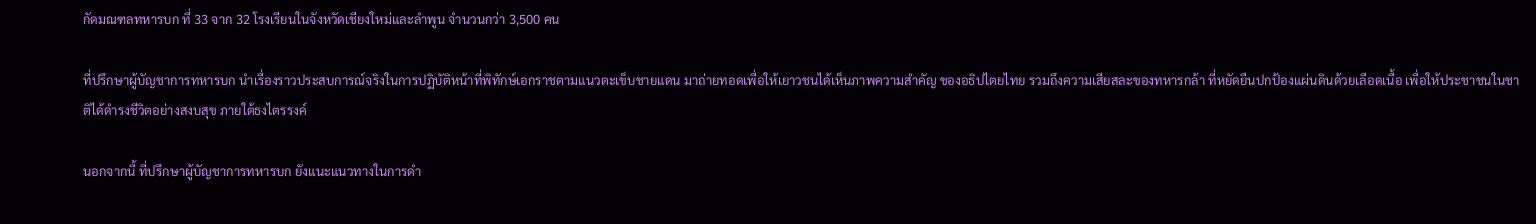กัดมณฑลทหารบก ที่ 33 จาก 32 โรงเรียนในจังหวัดเชียงใหม่และลำพูน จำนวนกว่า 3,500 คน

ที่ปรึกษาผู้บัญชาการทหารบก นำเรื่องราวประสบการณ์จริงในการปฏิบัติหน้าที่พิทักษ์เอกราชตามแนวตะเข็บชายแดน มาถ่ายทอดเพื่อให้เยาวชนได้เห็นภาพความสำคัญ ของอธิปไตยไทย รวมถึงความเสียสละของทหารกล้า ที่หยัดยืนปกป้องแผ่นดินด้วยเลือดเนื้อ เพื่อให้ประชาชนในชาติได้ดำรงชีวิตอย่างสงบสุข ภายใต้ธงไตรรงค์

นอกจากนี้ ที่ปรึกษาผู้บัญชาการทหารบก ยังแนะแนวทางในการดำ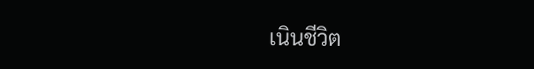เนินชีวิต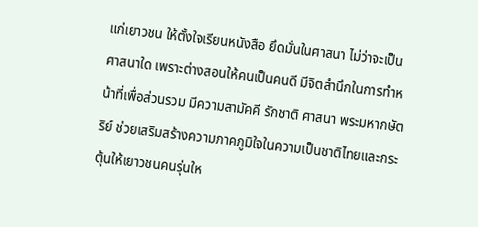แก่เยาวชน ให้ตั้งใจเรียนหนังสือ ยึดมั่นในศาสนา ไม่ว่าจะเป็นศาสนาใด เพราะต่างสอนให้คนเป็นคนดี มีจิตสำนึกในการทำหน้าที่เพื่อส่วนรวม มีความสามัคคี รักชาติ ศาสนา พระมหากษัตริย์ ช่วยเสริมสร้างความภาคภูมิใจในความเป็นชาติไทยและกระตุ้นให้เยาวชนคนรุ่นให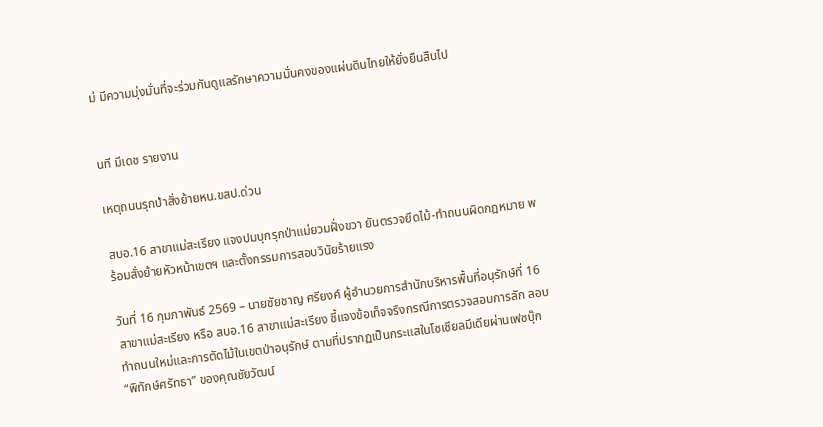ม่ มีความมุ่งมั่นที่จะร่วมกันดูแลรักษาความมั่นคงของแผ่นดินไทยให้ยั่งยืนสืบไป


นที มีเดช รายงาน

เหตุถนนรุกป่าสั่งย้ายหน.ขสป.ด่วน

สบอ.16 สาขาแม่สะเรียง แจงปมบุกรุกป่าแม่ยวมฝั่งขวา ยันตรวจยึดไม้-ทำถนนผิดกฎหมาย พร้อมสั่งย้ายหัวหน้าเขตฯ และตั้งกรรมการสอบวินัยร้ายแรง

วันที่ 16 กุมภาพันธ์ 2569 – นายชัยชาญ ศรียงค์ ผู้อำนวยการสำนักบริหารพื้นที่อนุรักษ์ที่ 16 สาขาแม่สะเรียง หรือ สบอ.16 สาขาแม่สะเรียง ชี้แจงข้อเท็จจริงกรณีการตรวจสอบการลัก ลอบทำถนนใหม่และการตัดไม้ในเขตป่าอนุรักษ์ ตามที่ปรากฏเป็นกระแสในโซเชียลมีเดียผ่านเฟซบุ๊ก “พิทักษ์ศรัทธา” ของคุณชัยวัฒน์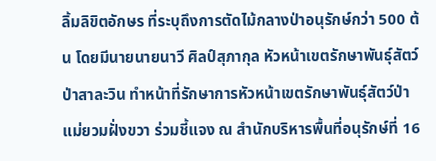ลิ้มลิขิตอักษร ที่ระบุถึงการตัดไม้กลางป่าอนุรักษ์กว่า 500 ต้น โดยมีนายนายนาวี ศิลป์สุภากุล หัวหน้าเขตรักษาพันธุ์สัตว์ป่าสาละวิน ทำหน้าที่รักษาการหัวหน้าเขตรักษาพันธุ์สัตว์ป่าแม่ยวมฝั่งขวา ร่วมชี้แจง ณ สำนักบริหารพื้นที่อนุรักษ์ที่ 16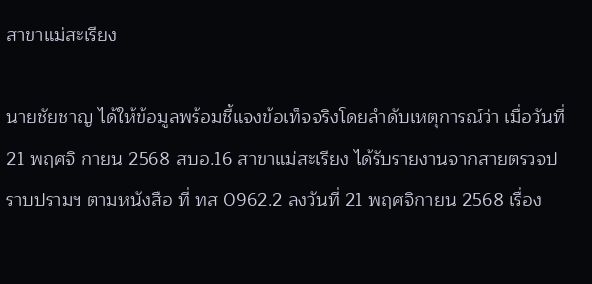สาขาแม่สะเรียง

นายชัยชาญ ได้ให้ข้อมูลพร้อมชี้แจงข้อเท็จจริงโดยลำดับเหตุการณ์ว่า เมื่อวันที่ 21 พฤศจิ กายน 2568 สบอ.16 สาขาแม่สะเรียง ได้รับรายงานจากสายตรวจปราบปรามฯ ตามหนังสือ ที่ ทส 0962.2 ลงวันที่ 21 พฤศจิกายน 2568 เรื่อง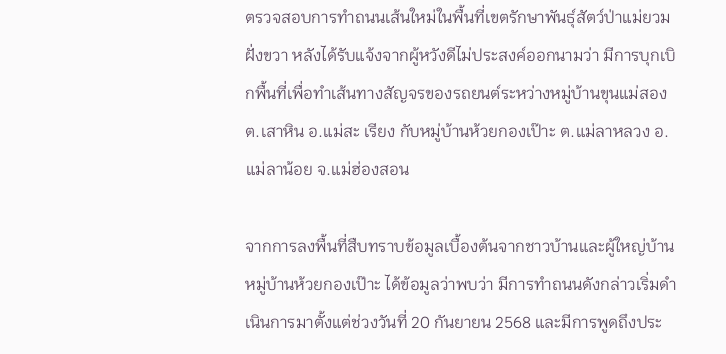ตรวจสอบการทำถนนเส้นใหม่ในพื้นที่เขตรักษาพันธุ์สัตว์ป่าแม่ยวมฝั่งขวา หลังได้รับแจ้งจากผู้หวังดีไม่ประสงค์ออกนามว่า มีการบุกเบิกพื้นที่เพื่อทำเส้นทางสัญจรของรถยนต์ระหว่างหมู่บ้านขุนแม่สอง ต.เสาหิน อ.แม่สะ เรียง กับหมู่บ้านห้วยกองเป๊าะ ต.แม่ลาหลวง อ.แม่ลาน้อย จ.แม่ฮ่องสอน

จากการลงพื้นที่สืบทราบข้อมูลเบื้องต้นจากชาวบ้านและผู้ใหญ่บ้านหมู่บ้านห้วยกองเป๊าะ ได้ข้อมูลว่าพบว่า มีการทำถนนดังกล่าวเริ่มดำเนินการมาตั้งแต่ช่วงวันที่ 20 กันยายน 2568 และมีการพูดถึงประ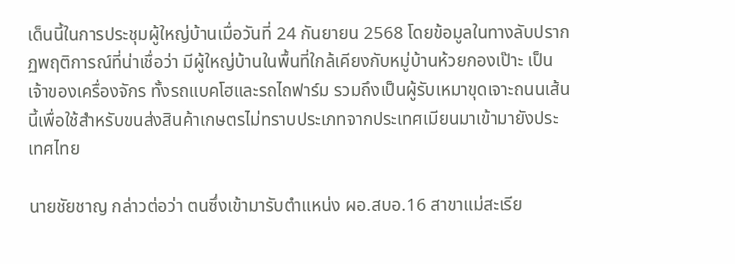เด็นนี้ในการประชุมผู้ใหญ่บ้านเมื่อวันที่ 24 กันยายน 2568 โดยข้อมูลในทางลับปรากฏพฤติการณ์ที่น่าเชื่อว่า มีผู้ใหญ่บ้านในพื้นที่ใกล้เคียงกับหมู่บ้านห้วยกองเป๊าะ เป็นเจ้าของเครื่องจักร ทั้งรถแบคโฮและรถไถฟาร์ม รวมถึงเป็นผู้รับเหมาขุดเจาะถนนเส้นนี้เพื่อใช้สำหรับขนส่งสินค้าเกษตรไม่ทราบประเภทจากประเทศเมียนมาเข้ามายังประเทศไทย

นายชัยชาญ กล่าวต่อว่า ตนซึ่งเข้ามารับตำแหน่ง ผอ.สบอ.16 สาขาแม่สะเรีย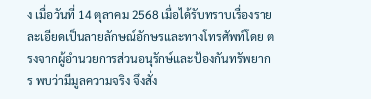ง เมื่อวันที่ 14 ตุลาคม 2568 เมื่อได้รับทราบเรื่องรายละเอียดเป็นลายลักษณ์อักษรและทางโทรศัพท์โดย ตรงจากผู้อำนวยการส่วนอนุรักษ์และป้องกันทรัพยากร พบว่ามีมูลความจริง จึงสั่ง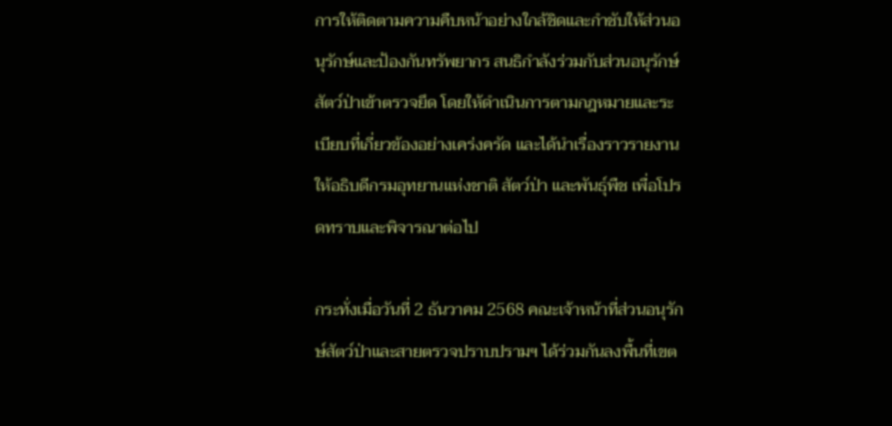การให้ติดตามความคืบหน้าอย่างใกล้ชิดและกำชับให้ส่วนอนุรักษ์และป้องกันทรัพยากร สนธิกำลังร่วมกับส่วนอนุรักษ์สัตว์ป่าเข้าตรวจยึด โดยให้ดำเนินการตามกฎหมายและระเบียบที่เกี่ยวข้องอย่างเคร่งครัด และได้นำเรื่องราวรายงานให้อธิบดีกรมอุทยานแห่งชาติ สัตว์ป่า และพันธุ์พืช เพื่อโปรดทราบและพิจารณาต่อไป

กระทั่งเมื่อวันที่ 2 ธันวาคม 2568 คณะเจ้าหน้าที่ส่วนอนุรักษ์สัตว์ป่าและสายตรวจปราบปรามฯ ได้ร่วมกันลงพื้นที่เขต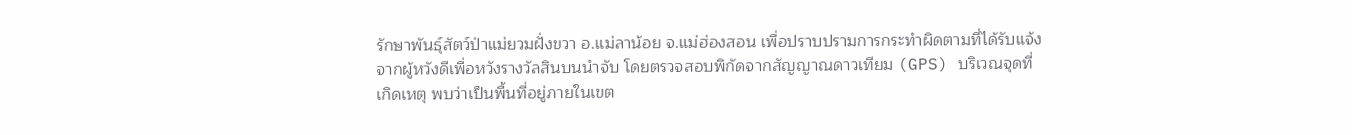รักษาพันธุ์สัตว์ป่าแม่ยวมฝั่งขวา อ.แม่ลาน้อย จ.แม่ฮ่องสอน เพื่อปราบปรามการกระทำผิดตามที่ได้รับแจ้งจากผู้หวังดีเพื่อหวังรางวัลสินบนนำจับ โดยตรวจสอบพิกัดจากสัญญาณดาวเทียม (GPS) บริเวณจุดที่เกิดเหตุ พบว่าเป็นพื้นที่อยู่ภายในเขต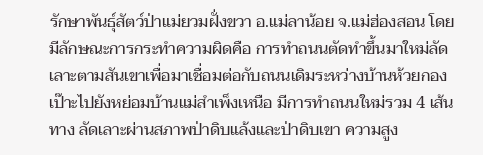รักษาพันธุ์สัตว์ป่าแม่ยวมฝั่งขวา อ.แม่ลาน้อย จ.แม่ฮ่องสอน โดยมีลักษณะการกระทำความผิดคือ การทำถนนตัดทำขึ้นมาใหม่ลัดเลาะตามสันเขาเพื่อมาเชื่อมต่อกับถนนเดิมระหว่างบ้านห้วยกองเป๊าะไปยังหย่อมบ้านแม่สำเพ็งเหนือ มีการทำถนนใหม่รวม 4 เส้นทาง ลัดเลาะผ่านสภาพป่าดิบแล้งและป่าดิบเขา ความสูง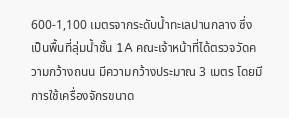600-1,100 เมตรจากระดับน้ำทะเลปานกลาง ซึ่งเป็นพื้นที่ลุ่มน้ำชั้น 1A คณะเจ้าหน้าที่ได้ตรวจวัดความกว้างถนน มีความกว้างประมาณ 3 เมตร โดยมีการใช้เครื่องจักรขนาด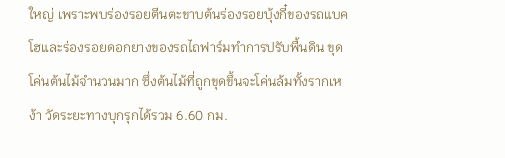ใหญ่ เพราะพบร่องรอยตีนตะขาบต้นร่องรอยบุ้งกี๋ของรถแบคโฮและร่องรอยดอกยางของรถไถฟาร์มทำการปรับพื้นดิน ขุดโค่นต้นไม้จำนวนมาก ซึ่งต้นไม้ที่ถูกขุดขึ้นจะโค่นล้มทั้งรากเหง้า วัดระยะทางบุกรุกได้รวม 6.60 กม.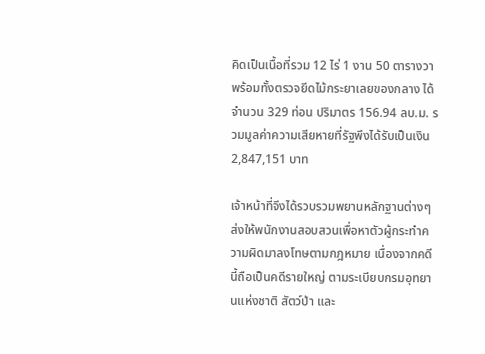คิดเป็นเนื้อที่รวม 12 ไร่ 1 งาน 50 ตารางวา พร้อมทั้งตรวจยึดไม้กระยาเลยของกลาง ได้จำนวน 329 ท่อน ปริมาตร 156.94 ลบ.ม. รวมมูลค่าความเสียหายที่รัฐพึงได้รับเป็นเงิน 2,847,151 บาท

เจ้าหน้าที่จึงได้รวบรวมพยานหลักฐานต่างๆ ส่งให้พนักงานสอบสวนเพื่อหาตัวผู้กระทำความผิดมาลงโทษตามกฎหมาย เนื่องจากคดีนี้ถือเป็นคดีรายใหญ่ ตามระเบียบกรมอุทยานแห่งชาติ สัตว์ป่า และ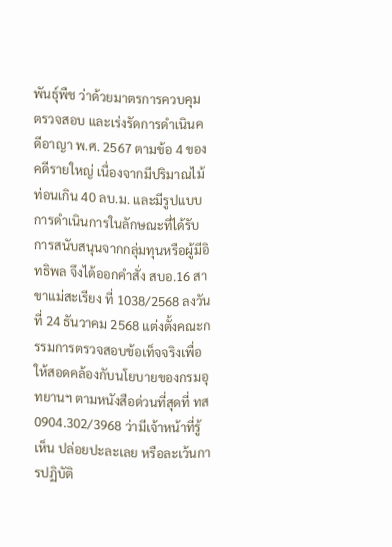พันธุ์พืช ว่าด้วยมาตรการควบคุม ตรวจสอบ และเร่งรัดการดำเนินคดีอาญา พ.ศ. 2567 ตามข้อ 4 ของคดีรายใหญ่ เนื่องจากมีปริมาณไม้ท่อนเกิน 40 ลบ.ม. และมีรูปแบบการดำเนินการในลักษณะที่ได้รับการสนับสนุนจากกลุ่มทุนหรือผู้มีอิทธิพล จึงได้ออกคำสั่ง สบอ.16 สาขาแม่สะเรียง ที่ 1038/2568 ลงวันที่ 24 ธันวาคม 2568 แต่งตั้งคณะกรรมการตรวจสอบข้อเท็จจริงเพื่อให้สอดคล้องกับนโยบายของกรมอุทยานฯ ตามหนังสือด่วนที่สุดที่ ทส 0904.302/3968 ว่ามีเจ้าหน้าที่รู้เห็น ปล่อยปะละเลย หรือละเว้นการปฏิบัติ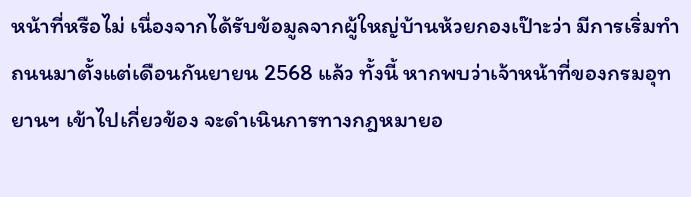หน้าที่หรือไม่ เนื่องจากได้รับข้อมูลจากผู้ใหญ่บ้านห้วยกองเป๊าะว่า มีการเริ่มทำถนนมาตั้งแต่เดือนกันยายน 2568 แล้ว ทั้งนี้ หากพบว่าเจ้าหน้าที่ของกรมอุทยานฯ เข้าไปเกี่ยวข้อง จะดำเนินการทางกฎหมายอ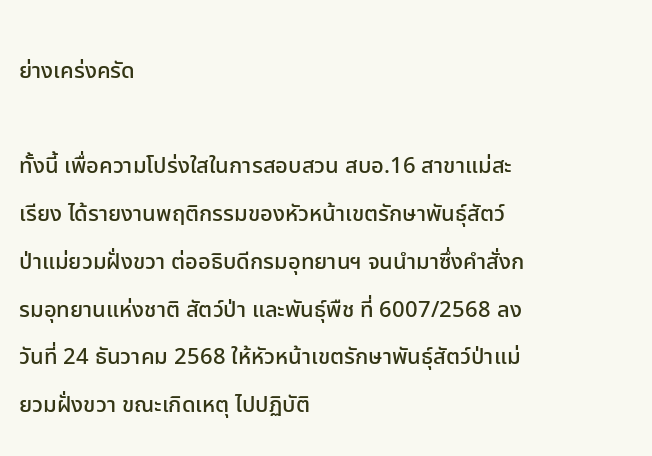ย่างเคร่งครัด

ทั้งนี้ เพื่อความโปร่งใสในการสอบสวน สบอ.16 สาขาแม่สะเรียง ได้รายงานพฤติกรรมของหัวหน้าเขตรักษาพันธุ์สัตว์ป่าแม่ยวมฝั่งขวา ต่ออธิบดีกรมอุทยานฯ จนนำมาซึ่งคำสั่งกรมอุทยานแห่งชาติ สัตว์ป่า และพันธุ์พืช ที่ 6007/2568 ลงวันที่ 24 ธันวาคม 2568 ให้หัวหน้าเขตรักษาพันธุ์สัตว์ป่าแม่ยวมฝั่งขวา ขณะเกิดเหตุ ไปปฏิบัติ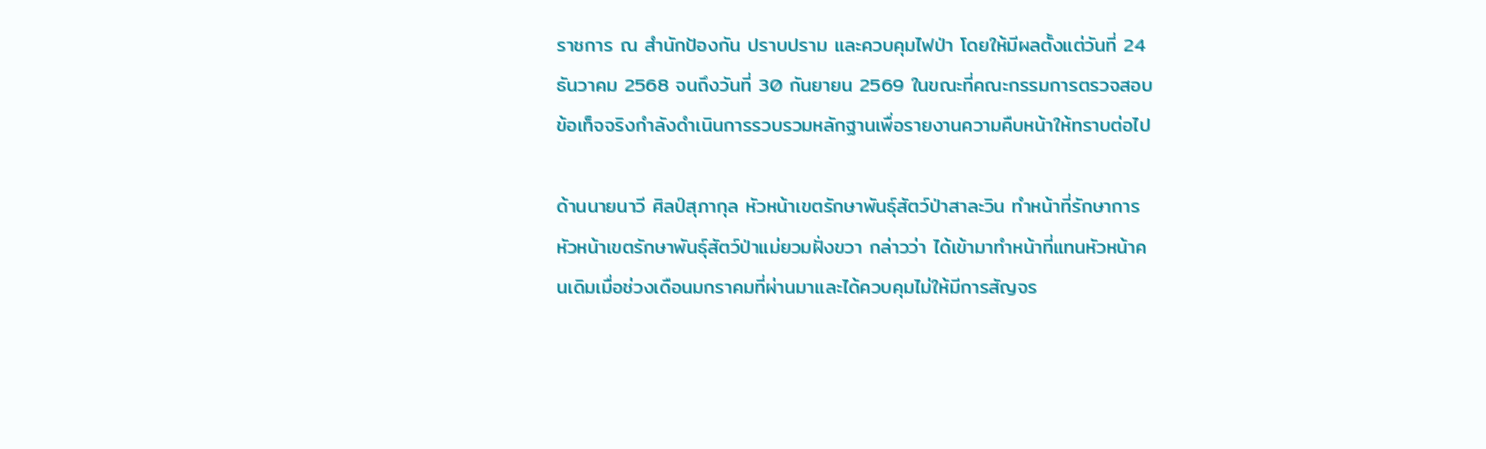ราชการ ณ สำนักป้องกัน ปราบปราม และควบคุมไฟป่า โดยให้มีผลตั้งแต่วันที่ 24 ธันวาคม 2568 จนถึงวันที่ 30 กันยายน 2569 ในขณะที่คณะกรรมการตรวจสอบข้อเท็จจริงกำลังดำเนินการรวบรวมหลักฐานเพื่อรายงานความคืบหน้าให้ทราบต่อไป

ด้านนายนาวี ศิลป์สุภากุล หัวหน้าเขตรักษาพันธุ์สัตว์ป่าสาละวิน ทำหน้าที่รักษาการหัวหน้าเขตรักษาพันธุ์สัตว์ป่าแม่ยวมฝั่งขวา กล่าวว่า ได้เข้ามาทำหน้าที่แทนหัวหน้าคนเดิมเมื่อช่วงเดือนมกราคมที่ผ่านมาและได้ควบคุมไม่ให้มีการสัญจร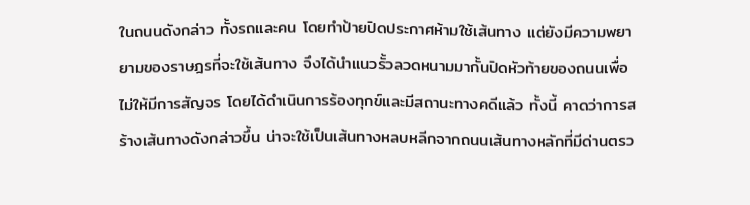ในถนนดังกล่าว ทั้งรถและคน โดยทำป้ายปิดประกาศห้ามใช้เส้นทาง แต่ยังมีความพยายามของราษฎรที่จะใช้เส้นทาง จึงได้นำแนวรั้วลวดหนามมากั้นปิดหัวท้ายของถนนเพื่อไม่ให้มีการสัญจร โดยได้ดำเนินการร้องทุกข์และมีสถานะทางคดีแล้ว ทั้งนี้ คาดว่าการสร้างเส้นทางดังกล่าวขึ้น น่าจะใช้เป็นเส้นทางหลบหลีกจากถนนเส้นทางหลักที่มีด่านตรว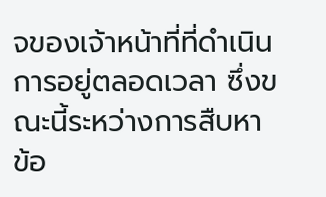จของเจ้าหน้าที่ที่ดำเนินการอยู่ตลอดเวลา ซึ่งขณะนี้ระหว่างการสืบหาข้อ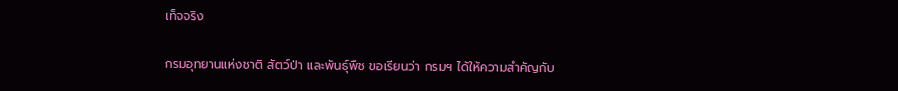เท็จจริง

กรมอุทยานแห่งชาติ สัตว์ป่า และพันธุ์พืช ขอเรียนว่า กรมฯ ได้ให้ความสำคัญกับ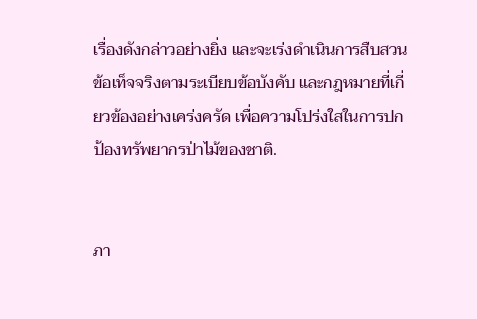เรื่องดังกล่าวอย่างยิ่ง และจะเร่งดำเนินการสืบสวนข้อเท็จจริงตามระเบียบข้อบังคับ และกฎหมายที่เกี่ยวข้องอย่างเคร่งครัด เพื่อความโปร่งใสในการปกป้องทรัพยากรป่าไม้ของชาติ.


ภา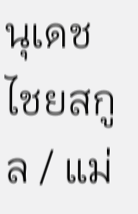นุเดช ไชยสกูล / แม่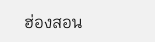ฮ่องสอน